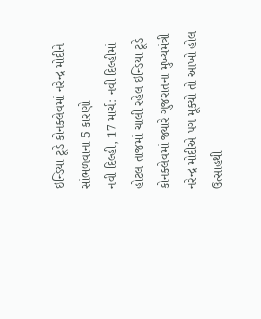ઇન્ડિયા ટૂડે કોનક્લેવમાં નરેન્દ્ર મોદીને સાંભળવાના 5 કારણો
નવી દિલ્હી, 17 માર્ચ: નવી દિલ્હીમાં હોટલ તાજમાં ચાલી રહેલ ઇન્ડિયા ટૂડે કોનક્લેવમાં જ્યારે ગુજરાતના મુખ્યમંત્રી નરેન્દ્ર મોદીએ પગ મૂક્યો તો આખો હોલ ઉત્સાહથી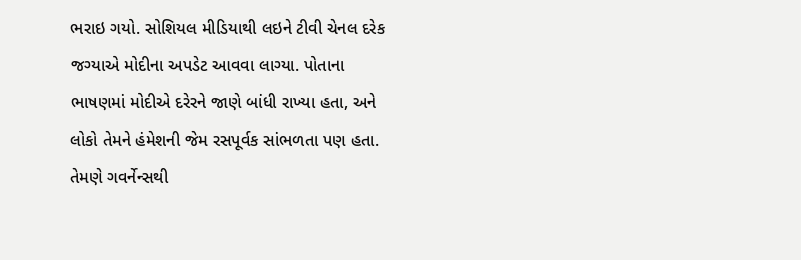ભરાઇ ગયો. સોશિયલ મીડિયાથી લઇને ટીવી ચેનલ દરેક જગ્યાએ મોદીના અપડેટ આવવા લાગ્યા. પોતાના ભાષણમાં મોદીએ દરેરને જાણે બાંધી રાખ્યા હતા, અને લોકો તેમને હંમેશની જેમ રસપૂર્વક સાંભળતા પણ હતા. તેમણે ગવર્નેન્સથી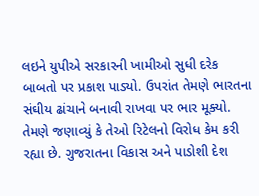લઇને યુપીએ સરકારની ખામીઓ સુધી દરેક બાબતો પર પ્રકાશ પાડ્યો. ઉપરાંત તેમણે ભારતના સંઘીય ઢાંચાને બનાવી રાખવા પર ભાર મૂક્યો. તેમણે જણાવ્યું કે તેઓ રિટેલનો વિરોધ કેમ કરી રહ્યા છે. ગુજરાતના વિકાસ અને પાડોશી દેશ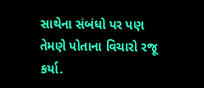સાથેના સંબંધો પર પણ તેમણે પોતાના વિચારો રજૂ કર્યા.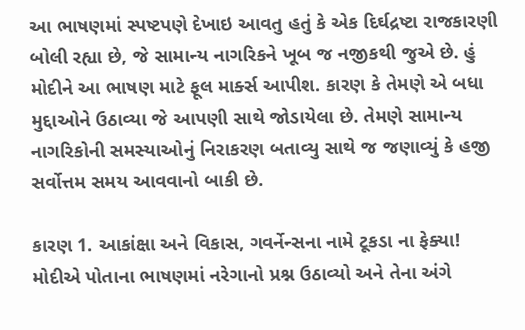આ ભાષણમાં સ્પષ્ટપણે દેખાઇ આવતુ હતું કે એક દિર્ઘદ્રષ્ટા રાજકારણી બોલી રહ્યા છે, જે સામાન્ય નાગરિકને ખૂબ જ નજીકથી જુએ છે. હું મોદીને આ ભાષણ માટે ફૂલ માર્ક્સ આપીશ. કારણ કે તેમણે એ બધા મુદ્દાઓને ઉઠાવ્યા જે આપણી સાથે જોડાયેલા છે. તેમણે સામાન્ય નાગરિકોની સમસ્યાઓનું નિરાકરણ બતાવ્યુ સાથે જ જણાવ્યું કે હજી સર્વોત્તમ સમય આવવાનો બાકી છે.

કારણ 1. આકાંક્ષા અને વિકાસ, ગવર્નેન્સના નામે ટૂકડા ના ફેક્યા!
મોદીએ પોતાના ભાષણમાં નરેગાનો પ્રશ્ન ઉઠાવ્યો અને તેના અંગે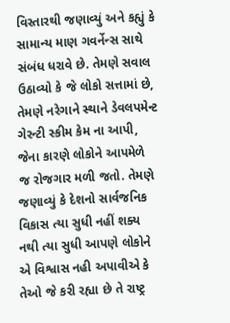વિસ્તારથી જણાવ્યું અને કહ્યું કે સામાન્ય માણ ગવર્નેન્સ સાથે સંબંધ ધરાવે છે. તેમણે સવાલ ઉઠાવ્યો કે જે લોકો સત્તામાં છે, તેમણે નરેગાને સ્થાને ડેવલપમેન્ટ ગેરન્ટી સ્કીમ કેમ ના આપી, જેના કારણે લોકોને આપમેળે જ રોજગાર મળી જતો. તેમણે જણાવ્યું કે દેશનો સાર્વજનિક વિકાસ ત્યા સુધી નહીં શક્ય નથી ત્યા સુધી આપણે લોકોને એ વિશ્વાસ નહી અપાવીએ કે તેઓ જે કરી રહ્યા છે તે રાષ્ટ્ર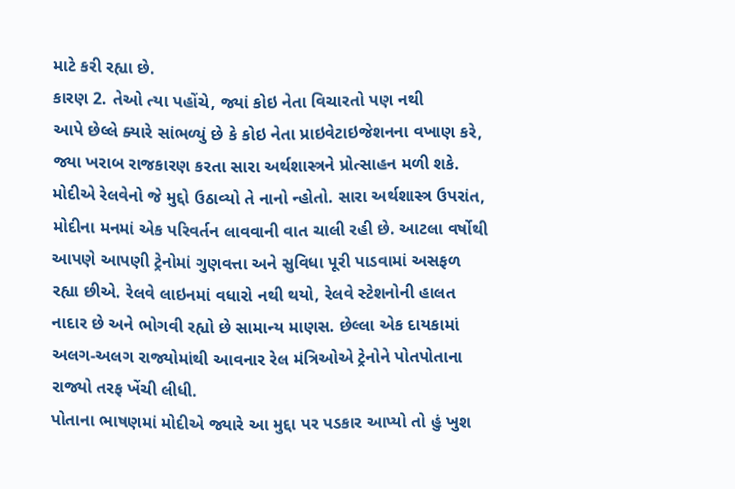માટે કરી રહ્યા છે.
કારણ 2. તેઓ ત્યા પહોંચે, જ્યાં કોઇ નેતા વિચારતો પણ નથી
આપે છેલ્લે ક્યારે સાંભળ્યું છે કે કોઇ નેતા પ્રાઇવેટાઇજેશનના વખાણ કરે, જ્યા ખરાબ રાજકારણ કરતા સારા અર્થશાસ્ત્રને પ્રોત્સાહન મળી શકે. મોદીએ રેલવેનો જે મુદ્દો ઉઠાવ્યો તે નાનો ન્હોતો. સારા અર્થશાસ્ત્ર ઉપરાંત, મોદીના મનમાં એક પરિવર્તન લાવવાની વાત ચાલી રહી છે. આટલા વર્ષોથી આપણે આપણી ટ્રેનોમાં ગુણવત્તા અને સુવિધા પૂરી પાડવામાં અસફળ રહ્યા છીએ. રેલવે લાઇનમાં વધારો નથી થયો, રેલવે સ્ટેશનોની હાલત નાદાર છે અને ભોગવી રહ્યો છે સામાન્ય માણસ. છેલ્લા એક દાયકામાં અલગ-અલગ રાજ્યોમાંથી આવનાર રેલ મંત્રિઓએ ટ્રેનોને પોતપોતાના રાજ્યો તરફ ખેંચી લીધી.
પોતાના ભાષણમાં મોદીએ જ્યારે આ મુદ્દા પર પડકાર આપ્યો તો હું ખુશ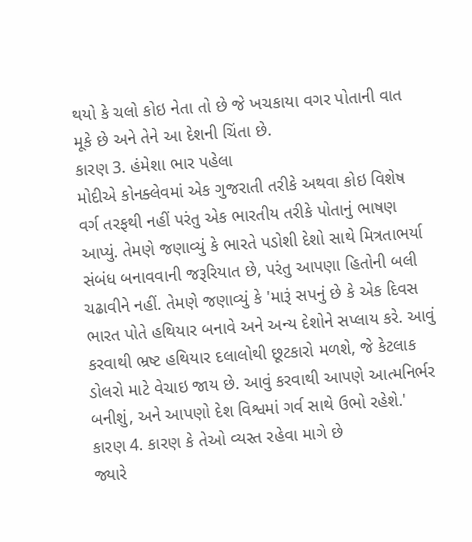થયો કે ચલો કોઇ નેતા તો છે જે ખચકાયા વગર પોતાની વાત મૂકે છે અને તેને આ દેશની ચિંતા છે.
કારણ 3. હંમેશા ભાર પહેલા
મોદીએ કોનક્લેવમાં એક ગુજરાતી તરીકે અથવા કોઇ વિશેષ વર્ગ તરફથી નહીં પરંતુ એક ભારતીય તરીકે પોતાનું ભાષણ આપ્યું. તેમણે જણાવ્યું કે ભારતે પડોશી દેશો સાથે મિત્રતાભર્યા સંબંધ બનાવવાની જરૂરિયાત છે, પરંતુ આપણા હિતોની બલી ચઢાવીને નહીં. તેમણે જણાવ્યું કે 'મારૂં સપનું છે કે એક દિવસ ભારત પોતે હથિયાર બનાવે અને અન્ય દેશોને સપ્લાય કરે. આવું કરવાથી ભ્રષ્ટ હથિયાર દલાલોથી છૂટકારો મળશે, જે કેટલાક ડોલરો માટે વેચાઇ જાય છે. આવું કરવાથી આપણે આત્મનિર્ભર બનીશું, અને આપણો દેશ વિશ્વમાં ગર્વ સાથે ઉભો રહેશે.'
કારણ 4. કારણ કે તેઓ વ્યસ્ત રહેવા માગે છે
જ્યારે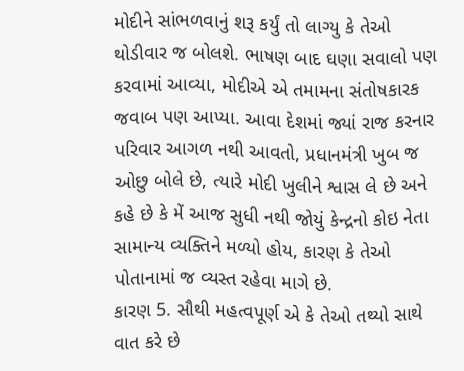મોદીને સાંભળવાનું શરૂ કર્યું તો લાગ્યુ કે તેઓ થોડીવાર જ બોલશે. ભાષણ બાદ ઘણા સવાલો પણ કરવામાં આવ્યા, મોદીએ એ તમામના સંતોષકારક જવાબ પણ આપ્યા. આવા દેશમાં જ્યાં રાજ કરનાર પરિવાર આગળ નથી આવતો, પ્રધાનમંત્રી ખુબ જ ઓછુ બોલે છે, ત્યારે મોદી ખુલીને શ્વાસ લે છે અને કહે છે કે મેં આજ સુધી નથી જોયું કેન્દ્રનો કોઇ નેતા સામાન્ય વ્યક્તિને મળ્યો હોય, કારણ કે તેઓ પોતાનામાં જ વ્યસ્ત રહેવા માગે છે.
કારણ 5. સૌથી મહત્વપૂર્ણ એ કે તેઓ તથ્યો સાથે વાત કરે છે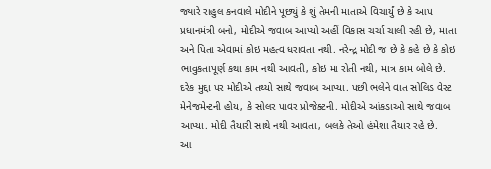જ્યારે રાહુલ કનવાલે મોદીને પૂછ્યું કે શું તેમની માતાએ વિચાર્યું છે કે આપ પ્રધાનમંત્રી બનો, મોદીએ જવાબ આપ્યો અહીં વિકાસ ચર્ચા ચાલી રહી છે, માતા અને પિતા એવામાં કોઇ મહત્વ ધરાવતા નથી. નરેન્દ્ર મોદી જ છે કે કહે છે કે કોઇ ભાવુકતાપૂર્ણ કથા કામ નથી આવતી, કોઇ મા રોતી નથી, માત્ર કામ બોલે છે.
દરેક મુદ્દા પર મોદીએ તથ્યો સાથે જવાબ આપ્યા. પછી ભલેને વાત સોલિડ વેસ્ટ મેનેજમેન્ટની હોય, કે સોલર પાવર પ્રોજેક્ટની. મોદીએ આંકડાઓ સાથે જવાબ આપ્યા. મોદી તૈયારી સાથે નથી આવતા, બલકે તેઓ હંમેશા તૈયાર રહે છે.
આ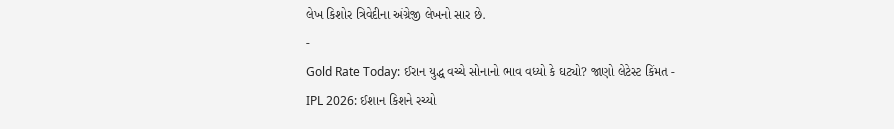લેખ કિશોર ત્રિવેદીના અંગ્રેજી લેખનો સાર છે.
-
Gold Rate Today: ઈરાન યુદ્ધ વચ્ચે સોનાનો ભાવ વધ્યો કે ઘટ્યો? જાણો લેટેસ્ટ કિંમત -
IPL 2026: ઈશાન કિશને રચ્યો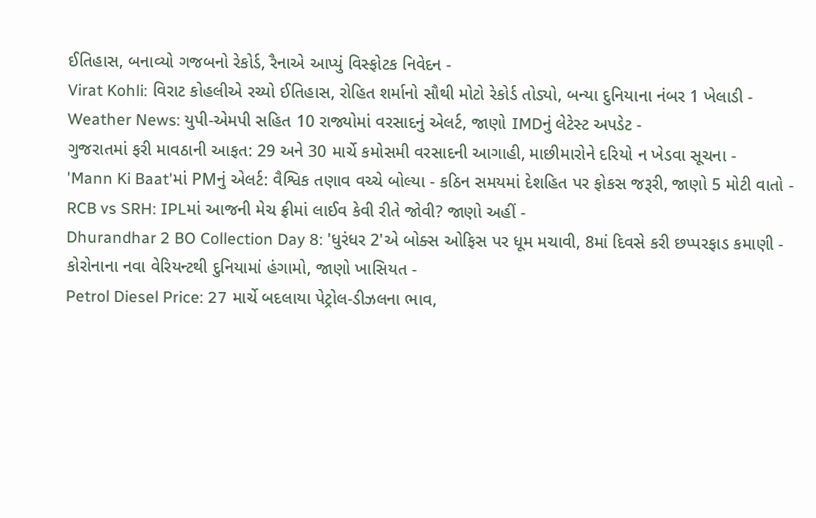ઈતિહાસ, બનાવ્યો ગજબનો રેકોર્ડ, રૈનાએ આપ્યું વિસ્ફોટક નિવેદન -
Virat Kohli: વિરાટ કોહલીએ રચ્યો ઈતિહાસ, રોહિત શર્માનો સૌથી મોટો રેકોર્ડ તોડ્યો, બન્યા દુનિયાના નંબર 1 ખેલાડી -
Weather News: યુપી-એમપી સહિત 10 રાજ્યોમાં વરસાદનું એલર્ટ, જાણો IMDનું લેટેસ્ટ અપડેટ -
ગુજરાતમાં ફરી માવઠાની આફત: 29 અને 30 માર્ચે કમોસમી વરસાદની આગાહી, માછીમારોને દરિયો ન ખેડવા સૂચના -
'Mann Ki Baat'માં PMનું એલર્ટ: વૈશ્વિક તણાવ વચ્ચે બોલ્યા - કઠિન સમયમાં દેશહિત પર ફોકસ જરૂરી, જાણો 5 મોટી વાતો -
RCB vs SRH: IPLમાં આજની મેચ ફ્રીમાં લાઈવ કેવી રીતે જોવી? જાણો અહીં -
Dhurandhar 2 BO Collection Day 8: 'ધુરંધર 2'એ બોક્સ ઓફિસ પર ધૂમ મચાવી, 8માં દિવસે કરી છપ્પરફાડ કમાણી -
કોરોનાના નવા વેરિયન્ટથી દુનિયામાં હંગામો, જાણો ખાસિયત -
Petrol Diesel Price: 27 માર્ચે બદલાયા પેટ્રોલ-ડીઝલના ભાવ,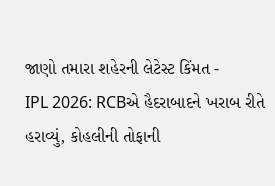જાણો તમારા શહેરની લેટેસ્ટ કિંમત -
IPL 2026: RCBએ હૈદરાબાદને ખરાબ રીતે હરાવ્યું, કોહલીની તોફાની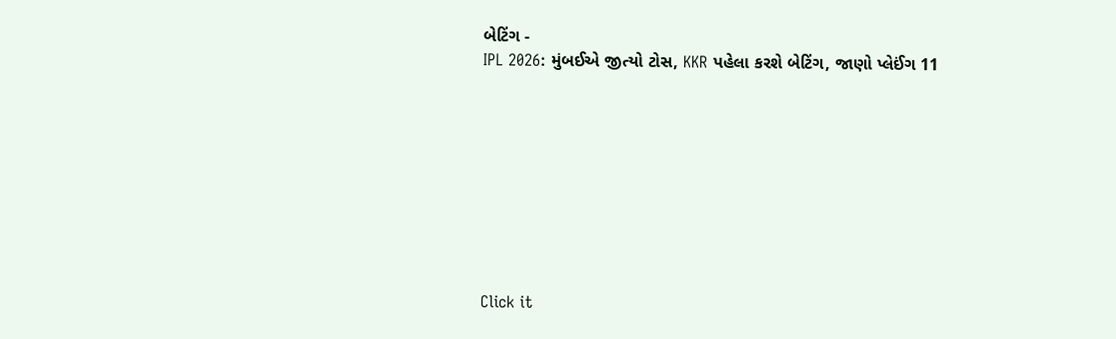બેટિંગ -
IPL 2026: મુંબઈએ જીત્યો ટોસ, KKR પહેલા કરશે બેટિંગ, જાણો પ્લેઈંગ 11









Click it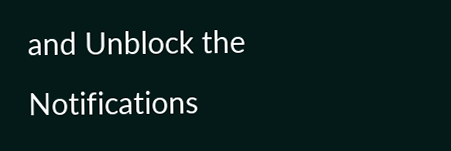and Unblock the Notifications